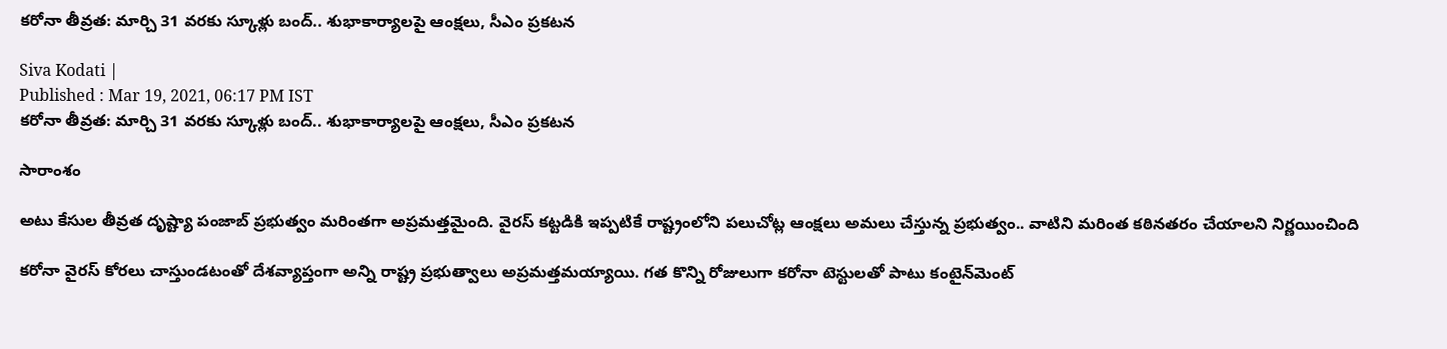కరోనా తీవ్రత: మార్చి 31 వరకు స్కూళ్లు బంద్.. శుభాకార్యాలపై ఆంక్షలు, సీఎం ప్రకటన

Siva Kodati |
Published : Mar 19, 2021, 06:17 PM IST
కరోనా తీవ్రత: మార్చి 31 వరకు స్కూళ్లు బంద్.. శుభాకార్యాలపై ఆంక్షలు, సీఎం ప్రకటన

సారాంశం

అటు కేసుల తీవ్రత దృష్ట్యా పంజాబ్‌ ప్రభుత్వం మరింతగా అప్రమత్తమైంది. వైరస్ కట్టడికి ఇప్పటికే రాష్ట్రంలోని పలుచోట్ల ఆంక్షలు అమలు చేస్తున్న ప్రభుత్వం.. వాటిని మరింత కఠినతరం చేయాలని నిర్ణయించింది

కరోనా వైరస్‌ కోరలు చాస్తుండటంతో దేశవ్యాప్తంగా అన్ని రాష్ట్ర ప్రభుత్వాలు అప్రమత్తమయ్యాయి. గత కొన్ని రోజులుగా కరోనా టెస్టులతో పాటు కంటైన్‌మెంట్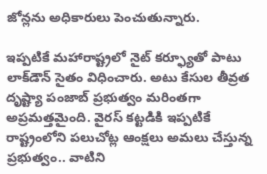జోన్లను అధికారులు పెంచుతున్నారు.

ఇప్పటికే మహారాష్ట్రలో నైట్ కర్ఫ్యూతో పాటు లాక్‌డౌన్‌ సైతం విధించారు. అటు కేసుల తీవ్రత దృష్ట్యా పంజాబ్‌ ప్రభుత్వం మరింతగా అప్రమత్తమైంది. వైరస్ కట్టడికి ఇప్పటికే రాష్ట్రంలోని పలుచోట్ల ఆంక్షలు అమలు చేస్తున్న ప్రభుత్వం.. వాటిని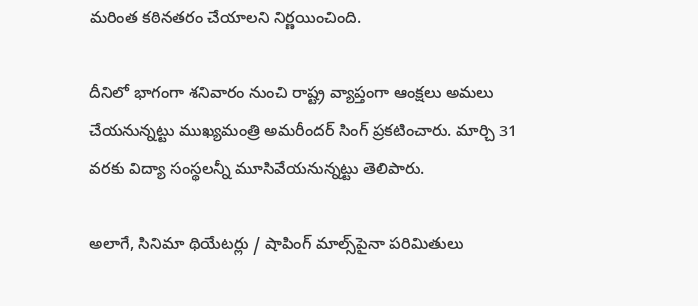మరింత కఠినతరం చేయాలని నిర్ణయించింది.

దీనిలో భాగంగా శనివారం నుంచి రాష్ట్ర వ్యాప్తంగా ఆంక్షలు అమలు చేయనున్నట్టు ముఖ్యమంత్రి అమరీందర్‌ సింగ్‌ ప్రకటించారు. మార్చి 31 వరకు విద్యా సంస్థలన్నీ మూసివేయనున్నట్టు తెలిపారు.

అలాగే, సినిమా థియేటర్లు / షాపింగ్‌ మాల్స్‌పైనా పరిమితులు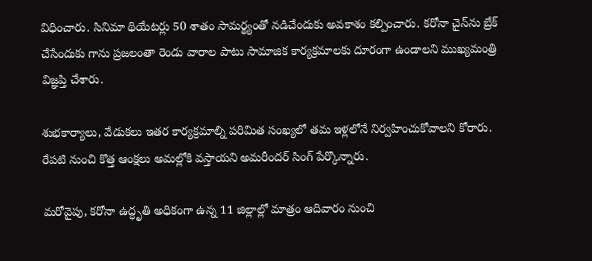విధించారు. సినిమా థియేటర్లు 50 శాతం సామర్థ్యంతో నడిచేందుకు అవకాశం కల్పించారు. కరోనా చైన్‌ను బ్రేక్ చేసేందుకు గాను ప్రజలంతా రెండు వారాల పాటు సామాజిక కార్యక్రమాలకు దూరంగా ఉండాలని ముఖ్యమంత్రి విజ్ఞప్తి చేశారు.

శుభకార్యాలు, వేడుకలు ఇతర కార్యక్రమాల్ని పరిమిత సంఖ్యలో తమ ఇళ్లలోనే నిర్వహించుకోవాలని కోరారు. రేపటి నుంచి కొత్త ఆంక్షలు అమల్లోకి వస్తాయని అమరీందర్ సింగ్ పేర్కొన్నారు.

మరోవైపు, కరోనా ఉద్ధృతి అధికంగా ఉన్న 11 జిల్లాల్లో మాత్రం ఆదివారం నుంచి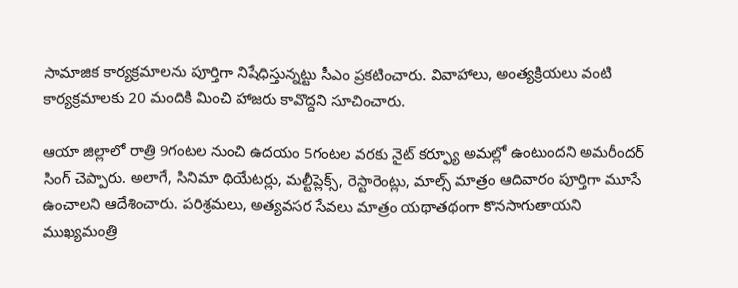సామాజిక కార్యక్రమాలను పూర్తిగా నిషేధిస్తున్నట్టు సీఎం ప్రకటించారు. వివాహాలు, అంత్యక్రియలు వంటి కార్యక్రమాలకు 20 మందికి మించి హాజరు కావొద్దని సూచించారు.

ఆయా జిల్లాలో రాత్రి 9గంటల నుంచి ఉదయం 5గంటల వరకు నైట్ కర్ఫ్యూ అమల్లో ఉంటుందని అమరీందర్ సింగ్ చెప్పారు. అలాగే, సినిమా థియేటర్లు, మల్టీప్లెక్స్‌, రెస్టారెంట్లు, మాల్స్‌ మాత్రం ఆదివారం పూర్తిగా మూసే ఉంచాలని ఆదేశించారు. పరిశ్రమలు, అత్యవసర సేవలు మాత్రం యథాతథంగా కొనసాగుతాయని ముఖ్యమంత్రి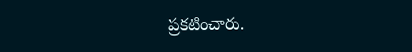ప్రకటించారు.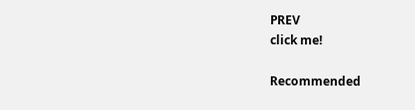PREV
click me!

Recommended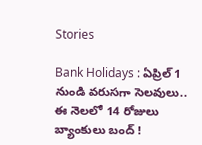Stories

Bank Holidays : ఏప్రిల్ 1 నుండి వరుసగా సెలవులు.. ఈ నెలలో 14 రోజులు బ్యాంకులు బంద్ !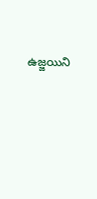ఉజ్జయిని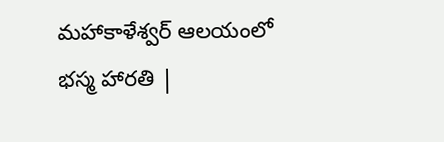మహాకాళేశ్వర్ ఆలయంలో భస్మ హారతి |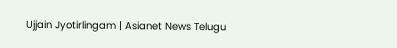Ujjain Jyotirlingam | Asianet News Telugu